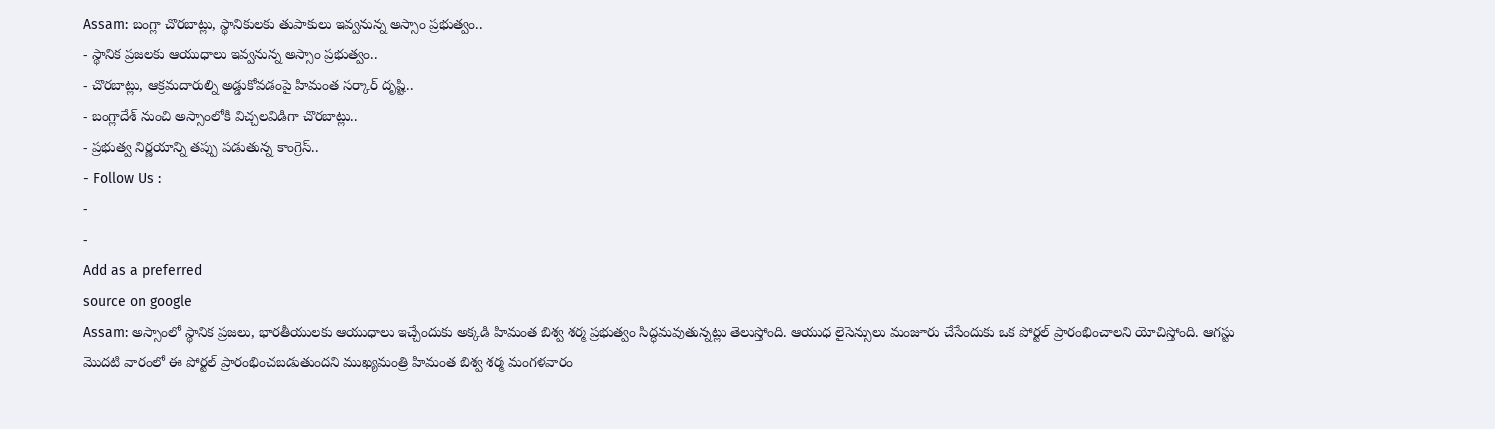Assam: బంగ్లా చొరబాట్లు, స్థానికులకు తుపాకులు ఇవ్వనున్న అస్సాం ప్రభుత్వం..
- స్థానిక ప్రజలకు ఆయుధాలు ఇవ్వనున్న అస్సాం ప్రభుత్వం..
- చొరబాట్లు, ఆక్రమదారుల్ని అడ్డుకోవడంపై హిమంత సర్కార్ దృష్టి..
- బంగ్లాదేశ్ నుంచి అస్సాంలోకి విచ్చలవిడిగా చొరబాట్లు..
- ప్రభుత్వ నిర్ణయాన్ని తప్పు పడుతున్న కాంగ్రెస్..
- Follow Us :
-
-
Add as a preferred
source on google
Assam: అస్సాంలో స్థానిక ప్రజలు, భారతీయులకు ఆయుధాలు ఇచ్చేందుకు అక్కడి హిమంత బిశ్వ శర్మ ప్రభుత్వం సిద్ధమవుతున్నట్లు తెలుస్తోంది. ఆయుధ లైసెన్సులు మంజూరు చేసేందుకు ఒక పోర్టల్ ప్రారంభించాలని యోచిస్తోంది. ఆగస్టు మొదటి వారంలో ఈ పోర్టల్ ప్రారంభించబడుతుందని ముఖ్యమంత్రి హిమంత బిశ్వ శర్మ మంగళవారం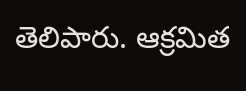తెలిపారు. ఆక్రమిత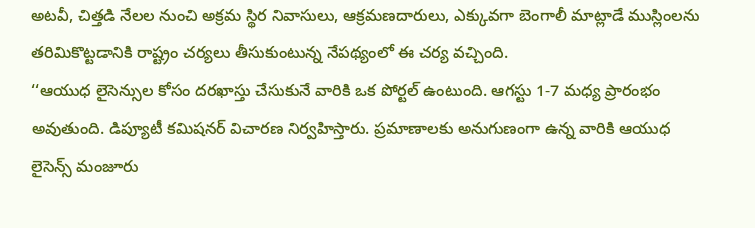అటవీ, చిత్తడి నేలల నుంచి అక్రమ స్థిర నివాసులు, ఆక్రమణదారులు, ఎక్కువగా బెంగాలీ మాట్లాడే ముస్లింలను తరిమికొట్టడానికి రాష్ట్రం చర్యలు తీసుకుంటున్న నేపథ్యంలో ఈ చర్య వచ్చింది.
‘‘ఆయుధ లైసెన్సుల కోసం దరఖాస్తు చేసుకునే వారికి ఒక పోర్టల్ ఉంటుంది. ఆగస్టు 1-7 మధ్య ప్రారంభం అవుతుంది. డిప్యూటీ కమిషనర్ విచారణ నిర్వహిస్తారు. ప్రమాణాలకు అనుగుణంగా ఉన్న వారికి ఆయుధ లైసెన్స్ మంజూరు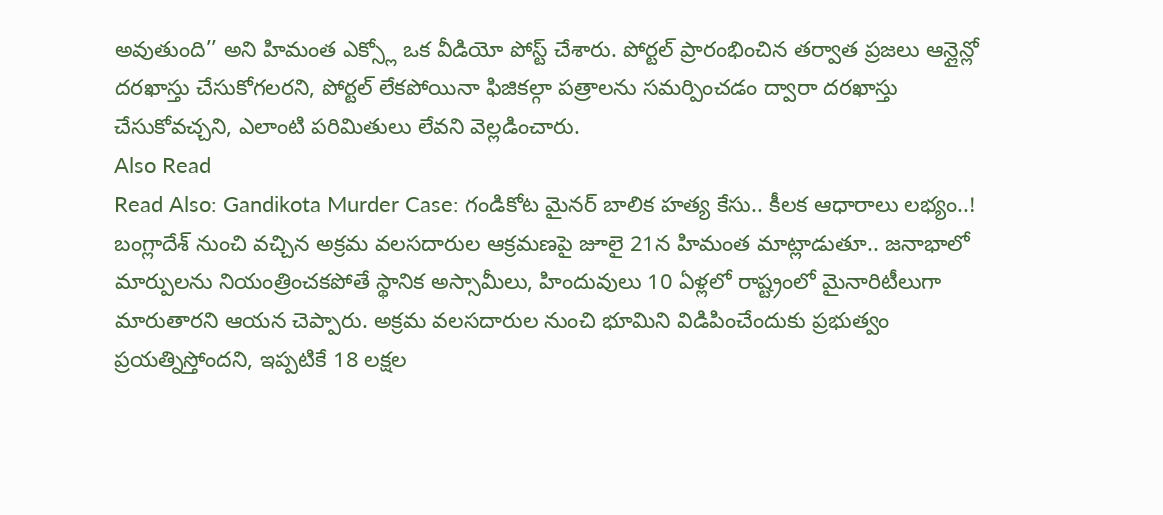అవుతుంది’’ అని హిమంత ఎక్స్లో ఒక వీడియో పోస్ట్ చేశారు. పోర్టల్ ప్రారంభించిన తర్వాత ప్రజలు ఆన్లైన్లో దరఖాస్తు చేసుకోగలరని, పోర్టల్ లేకపోయినా ఫిజికల్గా పత్రాలను సమర్పించడం ద్వారా దరఖాస్తు చేసుకోవచ్చని, ఎలాంటి పరిమితులు లేవని వెల్లడించారు.
Also Read
Read Also: Gandikota Murder Case: గండికోట మైనర్ బాలిక హత్య కేసు.. కీలక ఆధారాలు లభ్యం..!
బంగ్లాదేశ్ నుంచి వచ్చిన అక్రమ వలసదారుల ఆక్రమణపై జూలై 21న హిమంత మాట్లాడుతూ.. జనాభాలో మార్పులను నియంత్రించకపోతే స్థానిక అస్సామీలు, హిందువులు 10 ఏళ్లలో రాష్ట్రంలో మైనారిటీలుగా మారుతారని ఆయన చెప్పారు. అక్రమ వలసదారుల నుంచి భూమిని విడిపించేందుకు ప్రభుత్వం ప్రయత్నిస్తోందని, ఇప్పటికే 18 లక్షల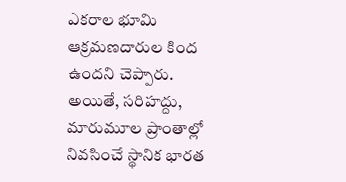ఎకరాల భూమి ఆక్రమణదారుల కింద ఉందని చెప్పారు.
అయితే, సరిహద్దు, మారుమూల ప్రాంతాల్లో నివసించే స్థానిక భారత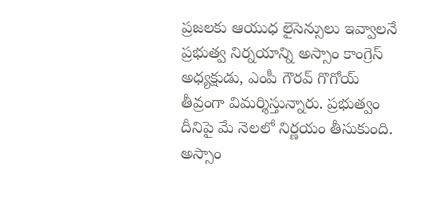ప్రజలకు ఆయుధ లైసెన్సులు ఇవ్వాలనే ప్రభుత్వ నిర్నయాన్ని అస్సాం కాంగ్రెస్ అధ్యక్షుడు, ఎంపీ గౌరవ్ గొగోయ్ తీవ్రంగా విమర్శిస్తున్నారు. ప్రభుత్వం దీనిపై మే నెలలో నిర్ణయం తీసుకుంది. అస్సాం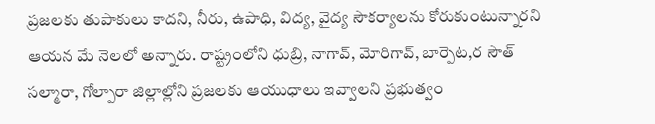ప్రజలకు తుపాకులు కాదని, నీరు, ఉపాధి, విద్య, వైద్య సౌకర్యాలను కోరుకుంటున్నారని ఆయన మే నెలలో అన్నారు. రాష్ట్రంలోని ధుబ్రి, నాగావ్, మోరిగావ్, బార్పెట,ర సౌత్ సల్మారా, గోల్పారా జిల్లాల్లోని ప్రజలకు ఆయుధాలు ఇవ్వాలని ప్రభుత్వం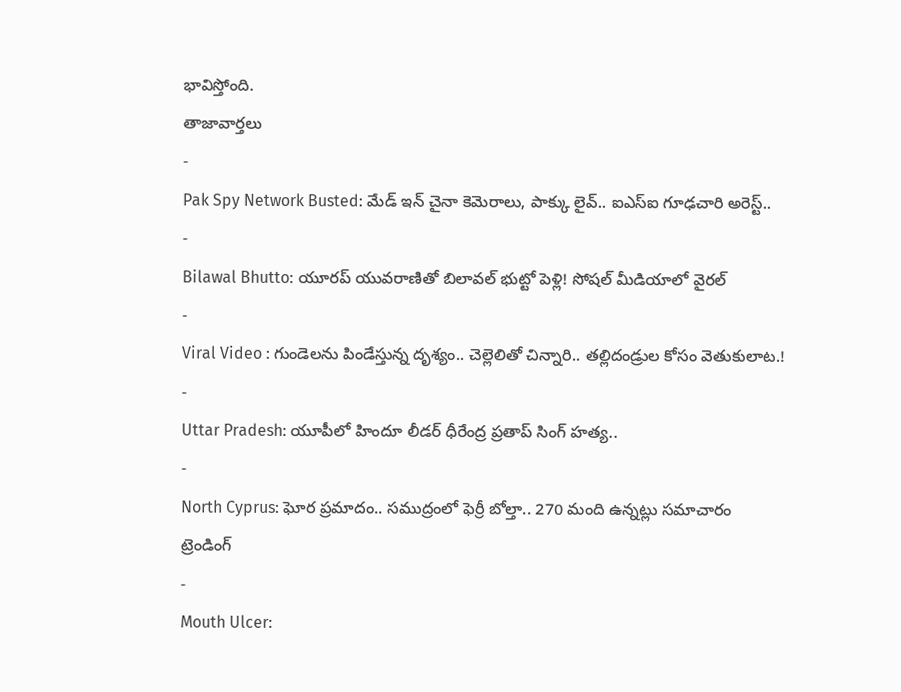భావిస్తోంది.
తాజావార్తలు
-
Pak Spy Network Busted: మేడ్ ఇన్ చైనా కెమెరాలు, పాక్కు లైవ్.. ఐఎస్ఐ గూఢచారి అరెస్ట్..
-
Bilawal Bhutto: యూరప్ యువరాణితో బిలావల్ భుట్టో పెళ్లి! సోషల్ మీడియాలో వైరల్
-
Viral Video : గుండెలను పిండేస్తున్న దృశ్యం.. చెల్లెలితో చిన్నారి.. తల్లిదండ్రుల కోసం వెతుకులాట.!
-
Uttar Pradesh: యూపీలో హిందూ లీడర్ ధీరేంద్ర ప్రతాప్ సింగ్ హత్య..
-
North Cyprus: ఘోర ప్రమాదం.. సముద్రంలో ఫెర్రీ బోల్తా.. 270 మంది ఉన్నట్లు సమాచారం
ట్రెండింగ్
-
Mouth Ulcer: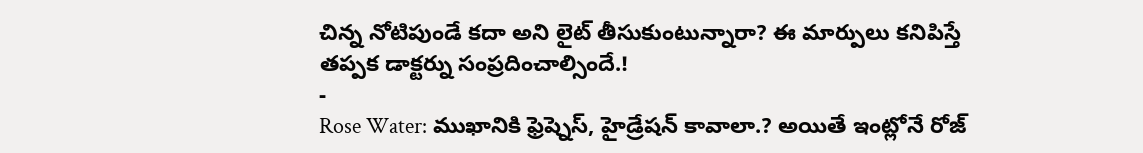చిన్న నోటిపుండే కదా అని లైట్ తీసుకుంటున్నారా? ఈ మార్పులు కనిపిస్తే తప్పక డాక్టర్ను సంప్రదించాల్సిందే.!
-
Rose Water: ముఖానికి ఫ్రెష్నెస్, హైడ్రేషన్ కావాలా.? అయితే ఇంట్లోనే రోజ్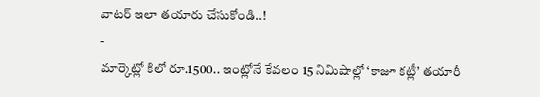వాటర్ ఇలా తయారు చేసుకోండి..!
-
మార్కెట్లో కిలో రూ.1500.. ఇంట్లోనే కేవలం 15 నిమిషాల్లో ‘కాజూ కట్లీ’ తయారీ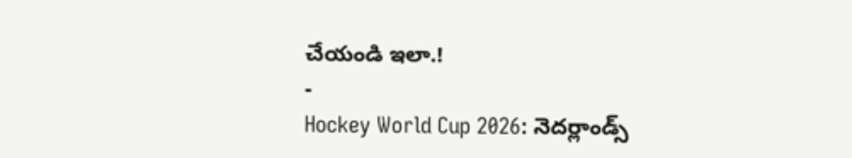చేయండి ఇలా.!
-
Hockey World Cup 2026: నెదర్లాండ్స్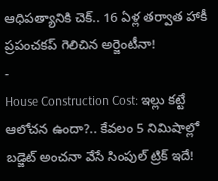ఆధిపత్యానికి చెక్.. 16 ఏళ్ల తర్వాత హాకీ ప్రపంచకప్ గెలిచిన అర్జెంటీనా!
-
House Construction Cost: ఇల్లు కట్టే ఆలోచన ఉందా?.. కేవలం 5 నిమిషాల్లో బడ్జెట్ అంచనా వేసే సింపుల్ ట్రిక్ ఇదే!